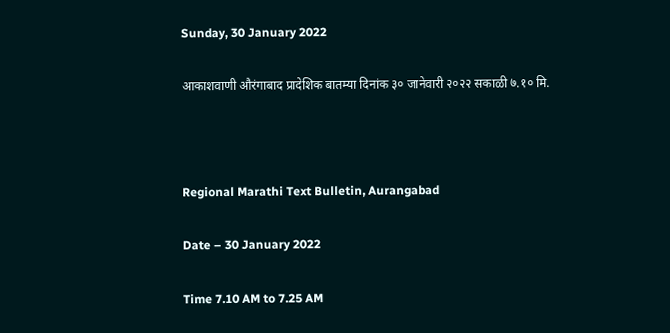Sunday, 30 January 2022

आकाशवाणी औरंगाबाद प्रादेशिक बातम्या दिनांक ३० जानेवारी २०२२ सकाळी ७.१० मि.



Regional Marathi Text Bulletin, Aurangabad

Date – 30 January 2022

Time 7.10 AM to 7.25 AM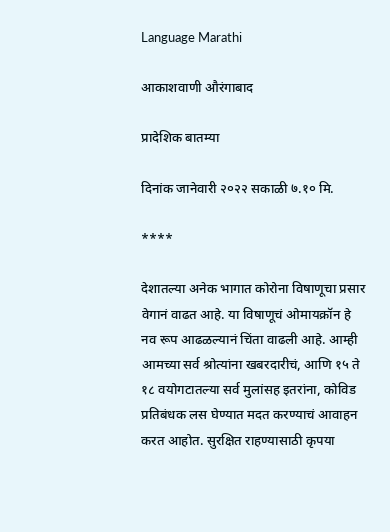Language Marathi

आकाशवाणी औरंगाबाद

प्रादेशिक बातम्या

दिनांक जानेवारी २०२२ सकाळी ७.१० मि.

****

देशातल्या अनेक भागात कोरोना विषाणूचा प्रसार वेगानं वाढत आहे. या विषाणूचं ओमायक्रॉन हे नव रूप आढळल्यानं चिंता वाढली आहे. आम्ही आमच्या सर्व श्रोत्यांना खबरदारीचं, आणि १५ ते १८ वयोगटातल्या सर्व मुलांसह इतरांना, कोविड प्रतिबंधक लस घेण्यात मदत करण्याचं आवाहन करत आहोत. सुरक्षित राहण्यासाठी कृपया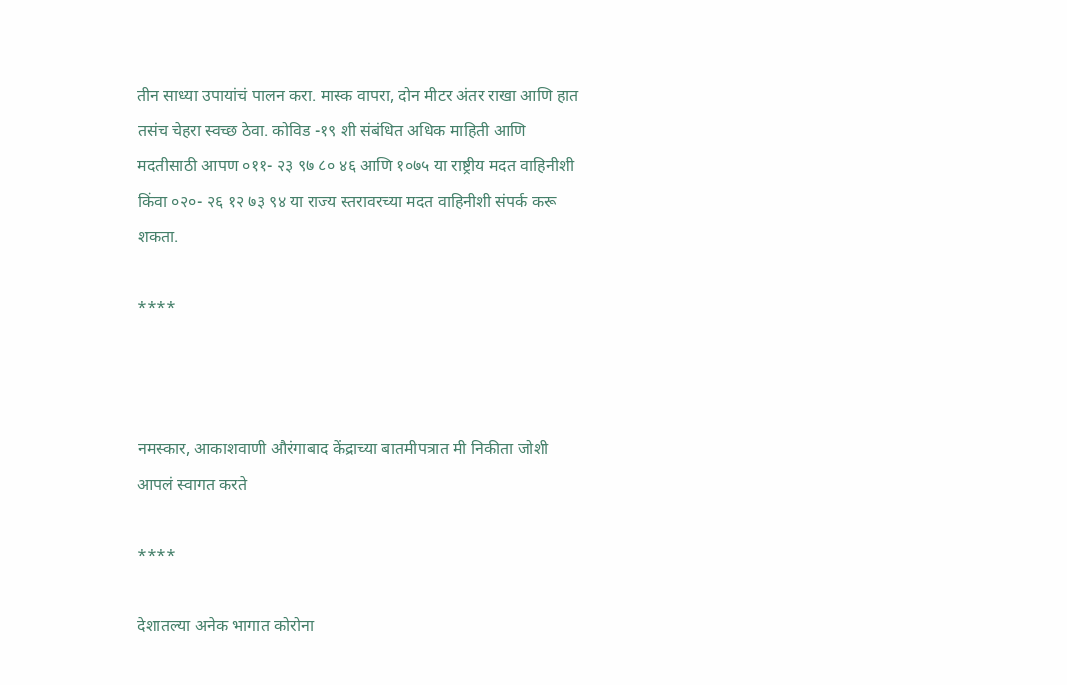तीन साध्या उपायांचं पालन करा. मास्क वापरा, दोन मीटर अंतर राखा आणि हात तसंच चेहरा स्वच्छ ठेवा. कोविड -१९ शी संबंधित अधिक माहिती आणि मदतीसाठी आपण ०११- २३ ९७ ८० ४६ आणि १०७५ या राष्ट्रीय मदत वाहिनीशी किंवा ०२०- २६ १२ ७३ ९४ या राज्य स्तरावरच्या मदत वाहिनीशी संपर्क करू शकता.

****



नमस्कार, आकाशवाणी औरंगाबाद केंद्राच्या बातमीपत्रात मी निकीता जोशी आपलं स्वागत करते

****

देशातल्या अनेक भागात कोरोना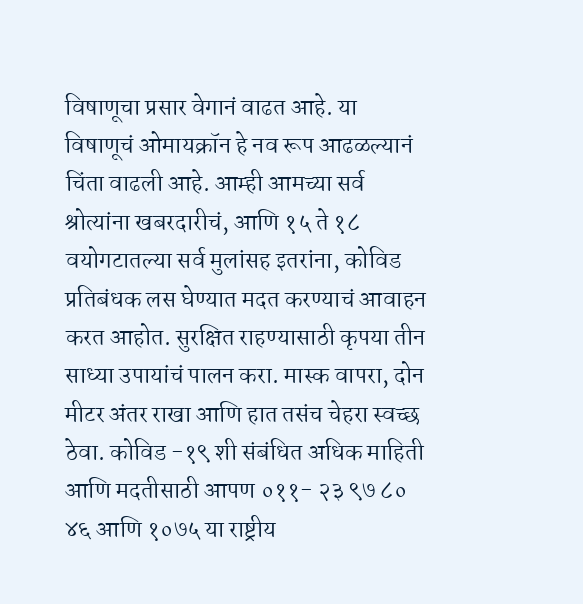विषाणूचा प्रसार वेगानं वाढत आहे. या विषाणूचं ओमायक्रॉन हे नव रूप आढळल्यानं चिंता वाढली आहे. आम्ही आमच्या सर्व श्रोत्यांना खबरदारीचं, आणि १५ ते १८ वयोगटातल्या सर्व मुलांसह इतरांना, कोविड प्रतिबंधक लस घेण्यात मदत करण्याचं आवाहन करत आहोत. सुरक्षित राहण्यासाठी कृपया तीन साध्या उपायांचं पालन करा. मास्क वापरा, दोन मीटर अंतर राखा आणि हात तसंच चेहरा स्वच्छ ठेवा. कोविड -१९ शी संबंधित अधिक माहिती आणि मदतीसाठी आपण ०११- २३ ९७ ८० ४६ आणि १०७५ या राष्ट्रीय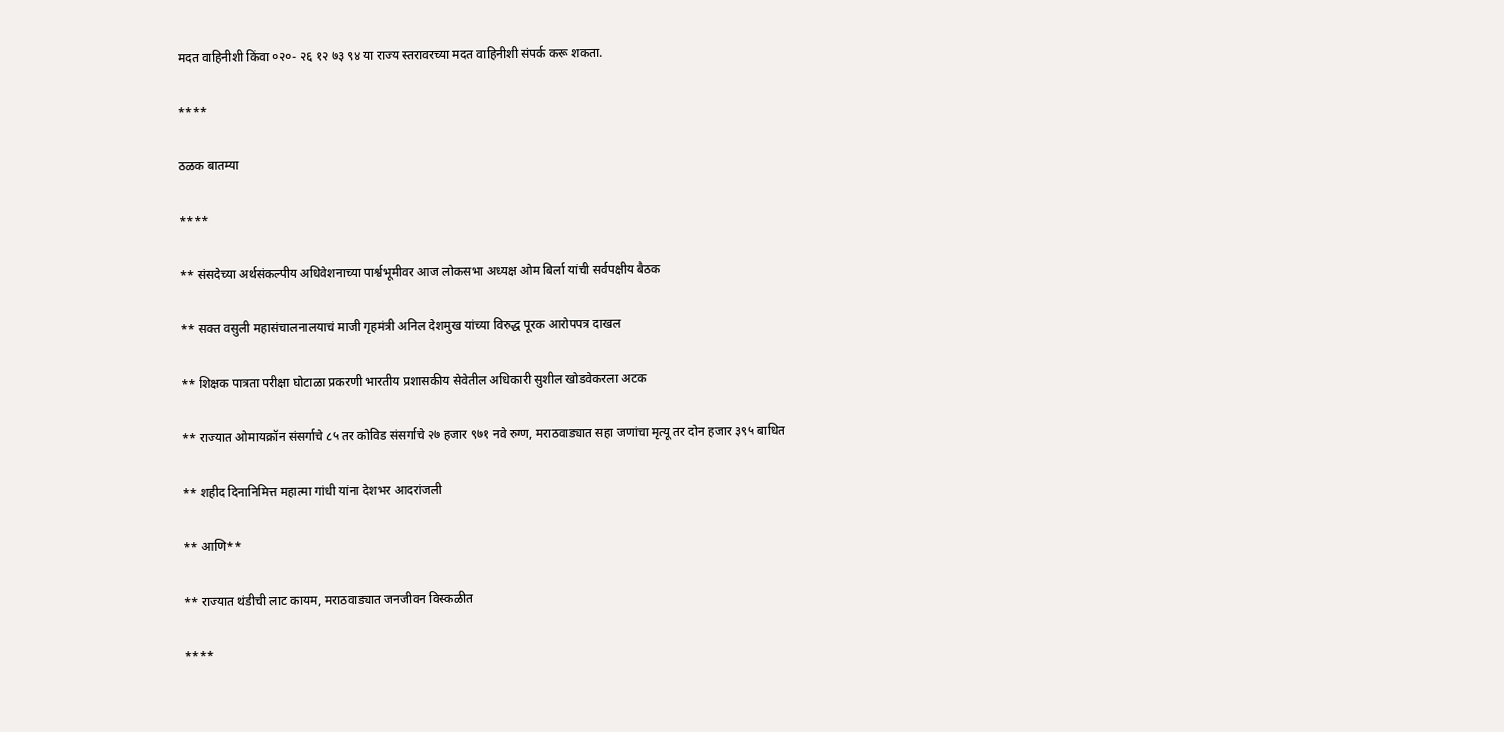मदत वाहिनीशी किंवा ०२०- २६ १२ ७३ ९४ या राज्य स्तरावरच्या मदत वाहिनीशी संपर्क करू शकता.

****

ठळक बातम्या

****

** संसदेच्या अर्थसंकल्पीय अधिवेशनाच्या पार्श्वभूमीवर आज लोकसभा अध्यक्ष ओम बिर्ला यांची सर्वपक्षीय बैठक

** सक्त वसुली महासंचालनालयाचं माजी गृहमंत्री अनिल देशमुख यांच्या विरुद्ध पूरक आरोपपत्र दाखल

** शिक्षक पात्रता परीक्षा घोटाळा प्रकरणी भारतीय प्रशासकीय सेवेतील अधिकारी सुशील खोडवेकरला अटक

** राज्यात ओमायक्रॉन संसर्गाचे ८५ तर कोविड संसर्गाचे २७ हजार ९७१ नवे रुग्ण, मराठवाड्यात सहा जणांचा मृत्यू तर दोन हजार ३९५ बाधित

** शहीद दिनानिमित्त महात्मा गांधी यांना देशभर आदरांजली

** आणि**

** राज्यात थंडीची लाट कायम, मराठवाड्यात जनजीवन विस्कळीत

****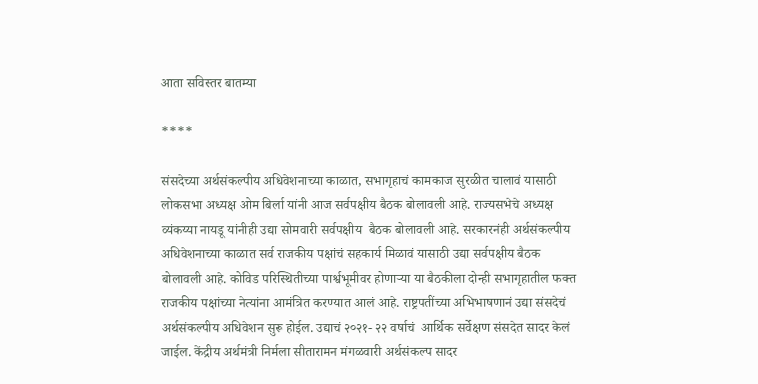आता सविस्तर बातम्या

****

संसदेच्या अर्थसंकल्पीय अधिवेशनाच्या काळात, सभागृहाचं कामकाज सुरळीत चालावं यासाठी लोकसभा अध्यक्ष ओम बिर्ला यांनी आज सर्वपक्षीय बैठक बोलावली आहे. राज्यसभेचे अध्यक्ष व्यंकय्या नायडू यांनीही उद्या सोमवारी सर्वपक्षीय  बैठक बोलावली आहे. सरकारनंही अर्थसंकल्पीय अधिवेशनाच्या काळात सर्व राजकीय पक्षांचं सहकार्य मिळावं यासाठी उद्या सर्वपक्षीय बैठक बोलावली आहे. कोविड परिस्थितीच्या पार्श्वभूमीवर होणाऱ्या या बैठकीला दोन्ही सभागृहातील फक्त राजकीय पक्षांच्या नेत्यांना आमंत्रित करण्यात आलं आहे. राष्ट्रपतींच्या अभिभाषणानं उद्या संसदेचं अर्थसंकल्पीय अधिवेशन सुरू होईल. उद्याचं २०२१- २२ वर्षाचं  आर्थिक सर्वेक्षण संसदेत सादर केलं जाईल. केंद्रीय अर्थमंत्री निर्मला सीतारामन मंगळवारी अर्थसंकल्प सादर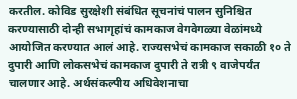करतील. कोविड सुरक्षेशी संबंधित सूचनांचं पालन सुनिश्चित करण्यासाठी दोन्ही सभागृहांचं कामकाज वेगवेगळ्या वेळांमध्ये आयोजित करण्यात आलं आहे. राज्यसभेचं कामकाज सकाळी १० ते दुपारी आणि लोकसभेचं कामकाज दुपारी ते रात्री ९ वाजेपर्यंत चालणार आहे. अर्थसंकल्पीय अधिवेशनाचा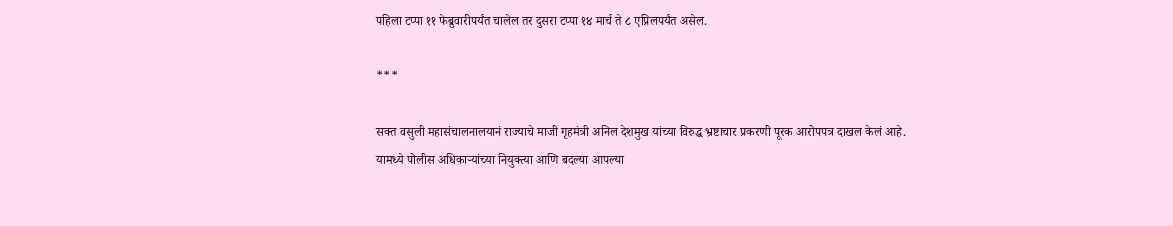पहिला टप्पा ११ फेब्रुवारीपर्यंत चालेल तर दुसरा टप्पा १४ मार्च ते ८ एप्रिलपर्यंत असेल.

***

सक्त वसुली महासंचालनालयानं राज्याचे माजी गृहमंत्री अनिल देशमुख यांच्या विरुद्ध भ्रष्टाचार प्रकरणी पूरक आरोपपत्र दाखल केलं आहे. यामध्ये पोलीस अधिकाऱ्यांच्या नियुक्त्या आणि बदल्या आपल्या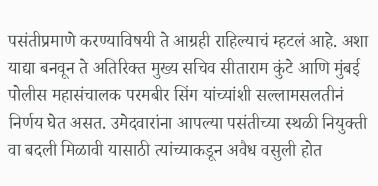पसंतीप्रमाणे करण्याविषयी ते आग्रही राहिल्याचं म्हटलं आहे. अशा याद्या बनवून ते अतिरिक्त मुख्य सचिव सीताराम कुंटे आणि मुंबई पोलीस महासंचालक परमबीर सिंग यांच्यांशी सल्लामसलतीनं निर्णय घेत असत. उमेदवारांना आपल्या पसंतीच्या स्थळी नियुक्ती वा बदली मिळावी यासाठी त्यांच्याकडून अवैध वसुली होत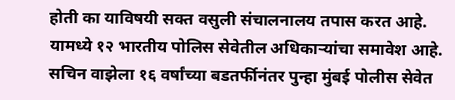होती का याविषयी सक्त वसुली संचालनालय तपास करत आहे. यामध्ये १२ भारतीय पोलिस सेवेतील अधिकाऱ्यांचा समावेश आहे. सचिन वाझेला १६ वर्षांच्या बडतर्फीनंतर पुन्हा मुंबई पोलीस सेवेत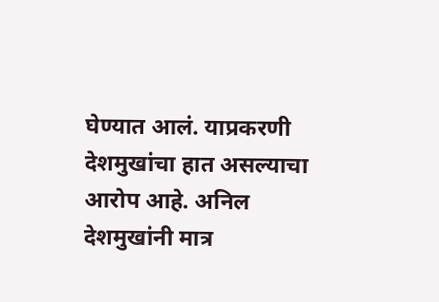घेण्यात आलं. याप्रकरणी देशमुखांचा हात असल्याचा आरोप आहे. अनिल देशमुखांनी मात्र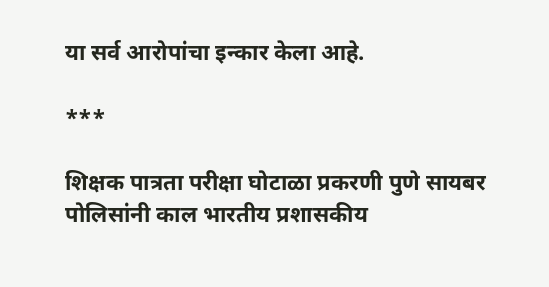या सर्व आरोपांचा इन्कार केला आहे.

***

शिक्षक पात्रता परीक्षा घोटाळा प्रकरणी पुणे सायबर पोलिसांनी काल भारतीय प्रशासकीय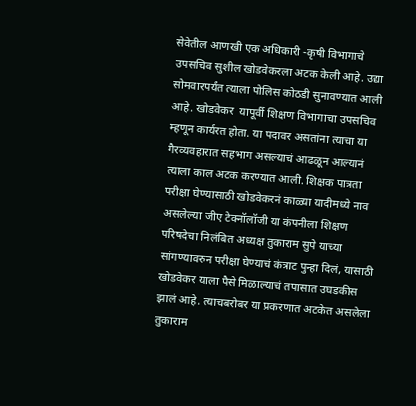सेवेतील आणखी एक अधिकारी -कृषी विभागाचे उपसचिव सुशील खोडवेकरला अटक केली आहे. उद्या सोमवारपर्यंत त्याला पोलिस कोठडी सुनावण्यात आली आहे. खोडवेकर  यापूर्वी शिक्षण विभागाचा उपसचिव म्हणून कार्यरत होता. या पदावर असतांना त्याचा या गैरव्यवहारात सहभाग असल्याचं आढळून आल्यानं त्याला काल अटक करण्यात आली. शिक्षक पात्रता परीक्षा घेण्यासाठी खोडवेकरनं काळ्या यादीमध्ये नाव असलेल्या जीए टेक्नॉलॉजी या कंपनीला शिक्षण परिषदेचा निलंबित अध्यक्ष तुकाराम सुपे याच्या सांगण्यावरुन परीक्षा घेण्याचं कंत्राट पुन्हा दिलं, यासाठी खोडवेकर याला पैसे मिळाल्याचं तपासात उघडकीस झालं आहे. त्याचबरोबर या प्रकरणात अटकेत असलेला तुकाराम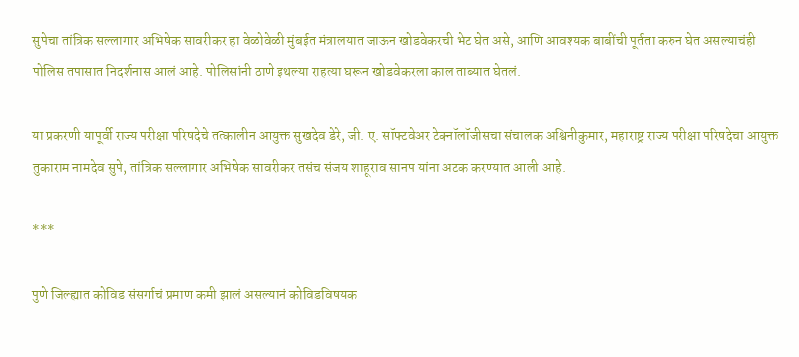सुपेचा तांत्रिक सल्लागार अभिषेक सावरीकर हा वेळोवेळी मुंबईत मंत्रालयात जाऊन खोडवेकरची भेट घेत असे, आणि आवश्यक बाबींची पूर्तता करुन घेत असल्याचंही पोलिस तपासात निदर्शनास आलं आहे. पोलिसांनी ठाणे इथल्या राहत्या घरून खोडवेकरला काल ताब्यात घेतलं.

या प्रकरणी यापूर्वी राज्य परीक्षा परिषदेचे तत्कालीन आयुक्त सुखदेव डेरे, जी. ए. सॉफ्टवेअर टेक्नॉलॉजीसचा संचालक अश्विनीकुमार, महाराष्ट्र राज्य परीक्षा परिषदेचा आयुक्त तुकाराम नामदेव सुपे, तांत्रिक सल्लागार अभिषेक सावरीकर तसंच संजय शाहूराव सानप यांना अटक करण्यात आली आहे.

***

पुणे जिल्ह्यात कोविड संसर्गाचं प्रमाण कमी झालं असल्यानं कोविडविषयक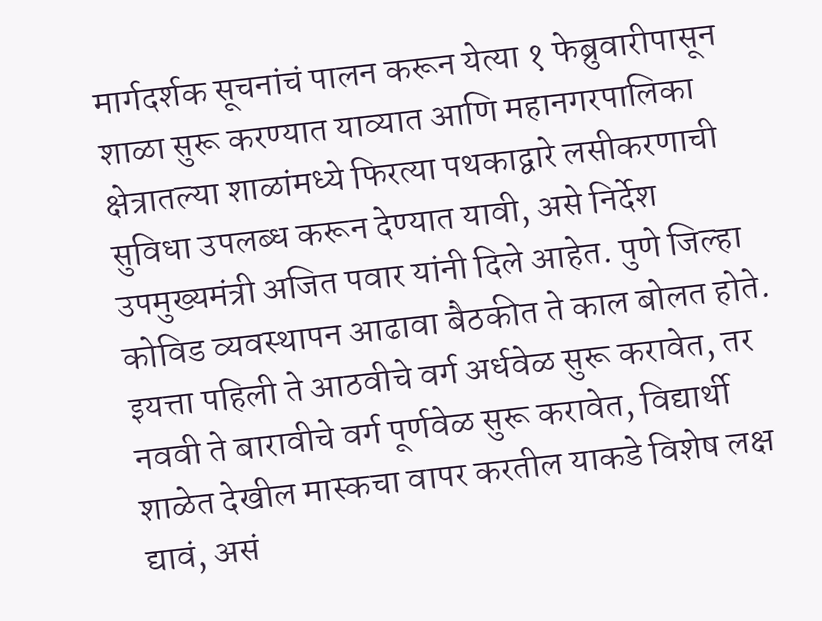मार्गदर्शक सूचनांचं पालन करून येत्या १ फेब्रुवारीपासून शाळा सुरू करण्यात याव्यात आणि महानगरपालिका क्षेत्रातल्या शाळांमध्ये फिरत्या पथकाद्वारे लसीकरणाची सुविधा उपलब्ध करून देण्यात यावी, असे निर्देश उपमुख्यमंत्री अजित पवार यांनी दिले आहेत. पुणे जिल्हा कोविड व्यवस्थापन आढावा बैठकीत ते काल बोलत होते. इयत्ता पहिली ते आठवीचे वर्ग अर्धवेळ सुरू करावेत, तर नववी ते बारावीचे वर्ग पूर्णवेळ सुरू करावेत, विद्यार्थी शाळेत देखील मास्कचा वापर करतील याकडे विशेष लक्ष द्यावं, असं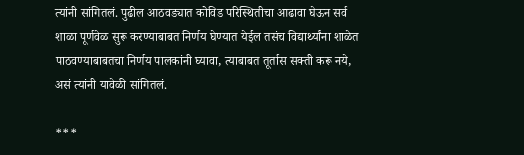त्यांनी सांगितलं. पुढील आठवड्यात कोविड परिस्थितीचा आढावा घेऊन सर्व शाळा पूर्णवेळ सुरू करण्याबाबत निर्णय घेण्यात येईल तसंच विद्यार्थ्यांना शाळेत पाठवण्याबाबतचा निर्णय पालकांनी घ्यावा, त्याबाबत तूर्तास सक्ती करू नये, असं त्यांनी यावेळी सांगितलं.

***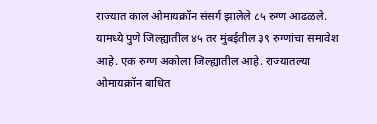राज्यात काल ओमायक्रॉन संसर्ग झालेले ८५ रुग्ण आढळले. यामध्ये पुणे जिल्ह्यातील ४५ तर मुंबईतील ३९ रुग्णांचा समावेश आहे. एक रुग्ण अकोला जिल्ह्यातील आहे. राज्यातल्या ओमायक्रॉन बाधित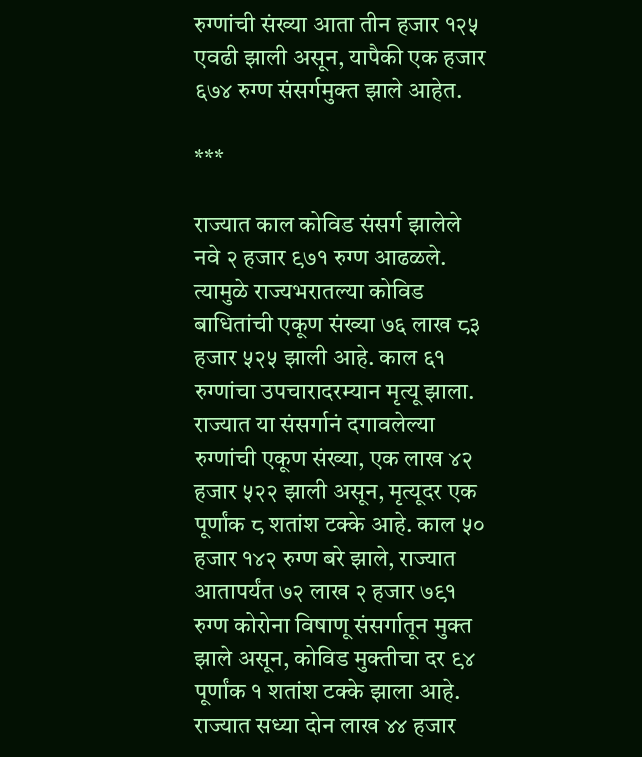रुग्णांची संख्या आता तीन हजार १२५ एवढी झाली असून, यापैकी एक हजार ६७४ रुग्ण संसर्गमुक्त झाले आहेत.

***

राज्यात काल कोविड संसर्ग झालेले नवे २ हजार ९७१ रुग्ण आढळले. त्यामुळे राज्यभरातल्या कोविड बाधितांची एकूण संख्या ७६ लाख ८३ हजार ५२५ झाली आहे. काल ६१ रुग्णांचा उपचारादरम्यान मृत्यू झाला. राज्यात या संसर्गानं दगावलेल्या रुग्णांची एकूण संख्या, एक लाख ४२ हजार ५२२ झाली असून, मृत्यूदर एक पूर्णांक ८ शतांश टक्के आहे. काल ५० हजार १४२ रुग्ण बरे झाले, राज्यात आतापर्यंत ७२ लाख २ हजार ७९१ रुग्ण कोरोना विषाणू संसर्गातून मुक्त झाले असून, कोविड मुक्तीचा दर ९४ पूर्णांक १ शतांश टक्के झाला आहे. राज्यात सध्या दोन लाख ४४ हजार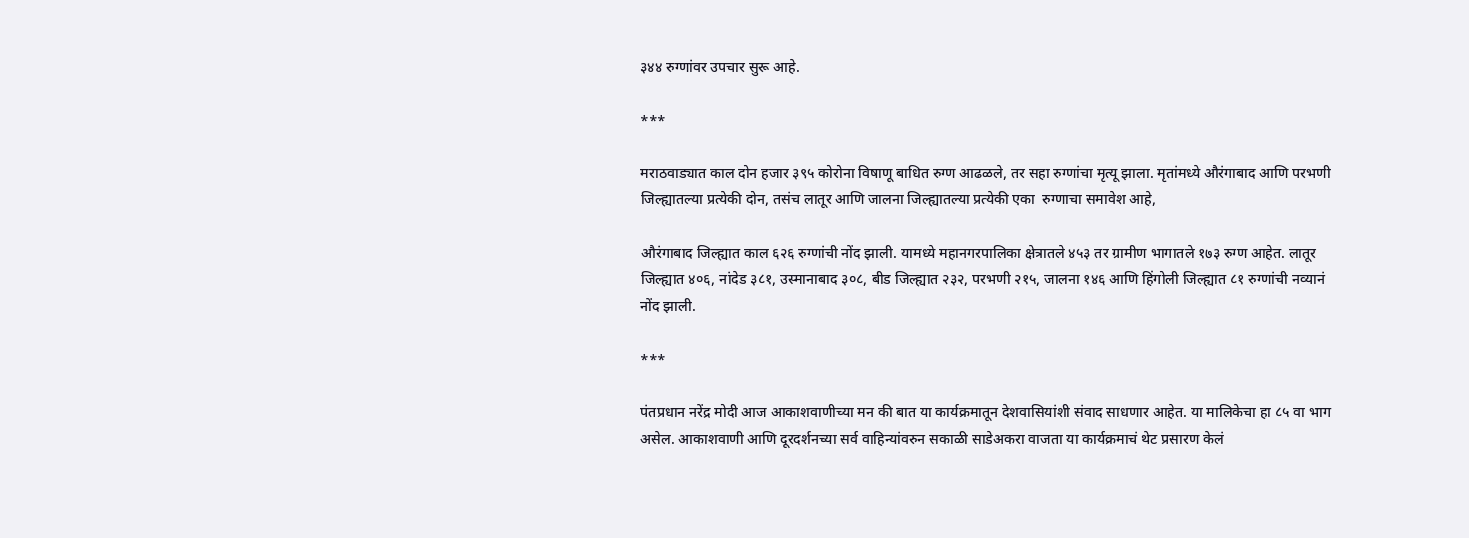३४४ रुग्णांवर उपचार सुरू आहे.

***

मराठवाड्यात काल दोन हजार ३९५ कोरोना विषाणू बाधित रुग्ण आढळले, तर सहा रुग्णांचा मृत्यू झाला. मृतांमध्ये औरंगाबाद आणि परभणी जिल्ह्यातल्या प्रत्येकी दोन, तसंच लातूर आणि जालना जिल्ह्यातल्या प्रत्येकी एका  रुग्णाचा समावेश आहे,

औरंगाबाद जिल्ह्यात काल ६२६ रुग्णांची नोंद झाली. यामध्ये महानगरपालिका क्षेत्रातले ४५३ तर ग्रामीण भागातले १७३ रुग्ण आहेत. लातूर जिल्ह्यात ४०६, नांदेड ३८१, उस्मानाबाद ३०८, बीड जिल्ह्यात २३२, परभणी २१५, जालना १४६ आणि हिंगोली जिल्ह्यात ८१ रुग्णांची नव्यानं नोंद झाली.

***

पंतप्रधान नरेंद्र मोदी आज आकाशवाणीच्या मन की बात या कार्यक्रमातून देशवासियांशी संवाद साधणार आहेत. या मालिकेचा हा ८५ वा भाग असेल. आकाशवाणी आणि दूरदर्शनच्या सर्व वाहिन्यांवरुन सकाळी साडेअकरा वाजता या कार्यक्रमाचं थेट प्रसारण केलं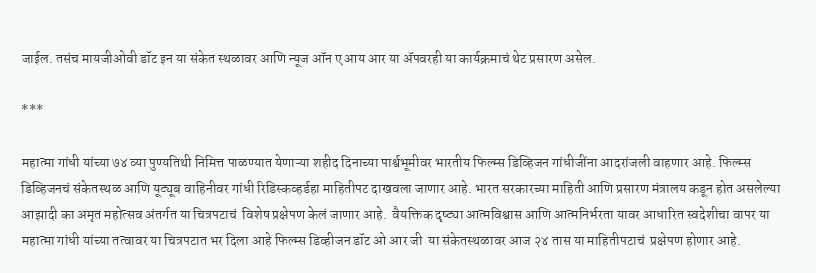जाईल. तसंच मायजीओवी डॉट इन या संकेत स्थळावर आणि न्यूज ऑन ए आय आर या ॲपवरही या कार्यक्रमाचं थेट प्रसारण असेल.

***

महात्मा गांधी यांच्या ७४ व्या पुण्यतिथी निमित्त पाळण्यात येणाऱ्या शहीद दिनाच्या पार्श्वभूमीवर भारतीय फिल्म्स डिव्हिजन गांधीजींना आदरांजली वाहणार आहे. फिल्म्स डिव्हिजनचं संकेतस्थळ आणि यूट्यूब वाहिनीवर गांधी रिडिस्कव्हर्डहा माहितीपट दाखवला जाणार आहे. भारत सरकारच्या माहिती आणि प्रसारण मंत्रालय कडून होत असलेल्या आझादी का अमृत महोत्सव अंतर्गत या चित्रपटाचं  विशेष प्रक्षेपण केलं जाणार आहे.  वैयक्तिक दृष्ट्या आत्मविश्वास आणि आत्मनिर्भरता यावर आधारित स्वदेशीचा वापर या महात्मा गांधी यांच्या तत्वावर या चित्रपटात भर दिला आहे फिल्म्स डिव्हीजन डॉट ओ आर जी  या संकेतस्थळावर आज २४ तास या माहितीपटाचं  प्रक्षेपण होणार आहे.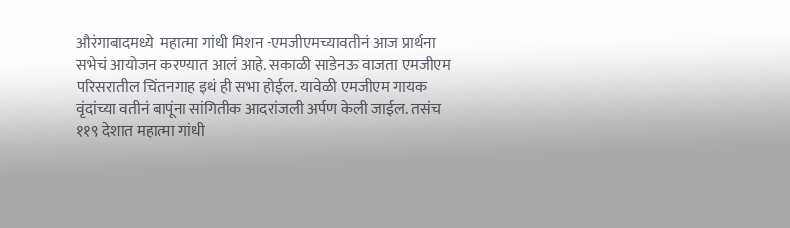औरंगाबादमध्ये  महात्मा गांधी मिशन -एमजीएमच्यावतीनं आज प्रार्थना सभेचं आयोजन करण्यात आलं आहे. सकाळी साडेनऊ वाजता एमजीएम परिसरातील चिंतनगाह इथं ही सभा होईल. यावेळी एमजीएम गायक वृंदांच्या वतीनं बापूंना सांगितीक आदरांजली अर्पण केली जाईल. तसंच ११९ देशात महात्मा गांधी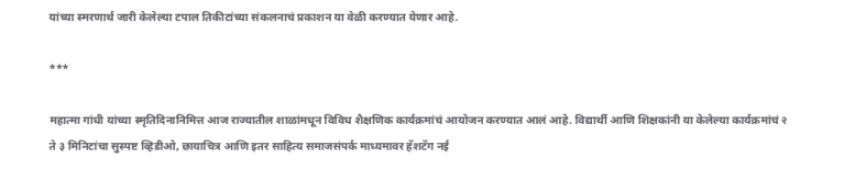यांच्या स्मरणार्थ जारी केलेल्या टपाल तिकीटांच्या संकलनाचं प्रकाशन या वेळी करण्यात येणार आहे.

***

महात्मा गांधी यांच्या स्मृतिदिनानिमित्त आज राज्यातील शाळांमधून विविध शैक्षणिक कार्यक्रमांचं आयोजन करण्यात आलं आहे. विद्यार्थी आणि शिक्षकांनी या केलेल्या कार्यक्रमांचं २ ते ३ मिनिटांचा सुस्पष्ट व्हिडीओ, छायाचित्र आणि इतर साहित्य समाजसंपर्क माध्यमावर हॅशटॅग नई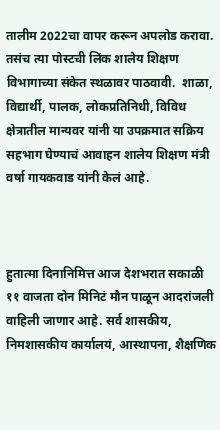तालीम 2022चा वापर करून अपलोड करावा. तसंच त्या पोस्टची लिंक शालेय शिक्षण विभागाच्या संकेत स्थळावर पाठवावी.  शाळा, विद्यार्थी, पालक, लोकप्रतिनिधी, विविध क्षेत्रातील मान्यवर यांनी या उपक्रमात सक्रिय सहभाग घेण्याचं आवाहन शालेय शिक्षण मंत्री वर्षा गायकवाड यांनी केलं आहे.



हुतात्मा दिनानिमित्त आज देशभरात सकाळी ११ वाजता दोन मिनिटं मौन पाळून आदरांजली वाहिली जाणार आहे. सर्व शासकीय, निमशासकीय कार्यालयं, आस्थापना, शैक्षणिक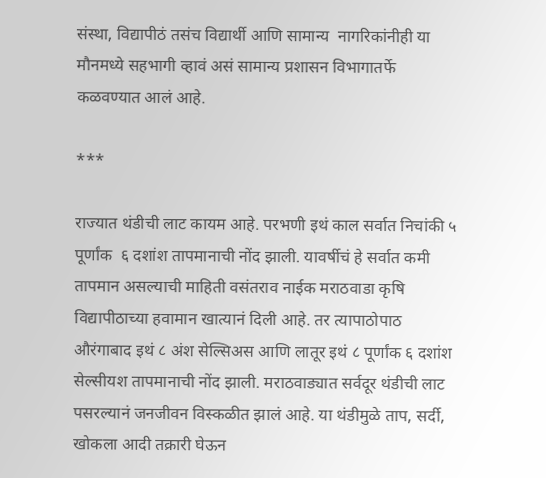संस्था, विद्यापीठं तसंच विद्यार्थी आणि सामान्य  नागरिकांनीही या मौनमध्ये सहभागी व्हावं असं सामान्य प्रशासन विभागातर्फे कळवण्यात आलं आहे.

***

राज्यात थंडीची लाट कायम आहे. परभणी इथं काल सर्वात निचांकी ५ पूर्णांक  ६ दशांश तापमानाची नोंद झाली. यावर्षीचं हे सर्वात कमी तापमान असल्याची माहिती वसंतराव नाईक मराठवाडा कृषि विद्यापीठाच्‍या हवामान खात्यानं दिली आहे. तर त्यापाठोपाठ औरंगाबाद इथं ८ अंश सेल्सिअस आणि लातूर इथं ८ पूर्णांक ६ दशांश सेल्सीयश तापमानाची नोंद झाली. मराठवाड्यात सर्वदूर थंडीची लाट पसरल्यानं जनजीवन विस्कळीत झालं आहे. या थंडीमुळे ताप, सर्दी, खोकला आदी तक्रारी घेऊन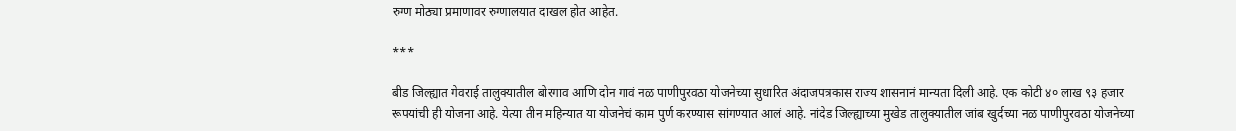रुग्ण मोठ्या प्रमाणावर रुग्णालयात दाखल होत आहेत.

***

बीड जिल्ह्यात गेवराई तालुक्यातील बोरगाव आणि दोन गावं नळ पाणीपुरवठा योजनेच्या सुधारित अंदाजपत्रकास राज्य शासनानं मान्यता दिली आहे. एक कोटी ४० लाख ९३ हजार रूपयांची ही योजना आहे. येत्या तीन महिन्यात या योजनेचं काम पुर्ण करण्यास सांगण्यात आलं आहे. नांदेड जिल्ह्याच्या मुखेड तालुक्यातील जांब खुर्दच्या नळ पाणीपुरवठा योजनेच्या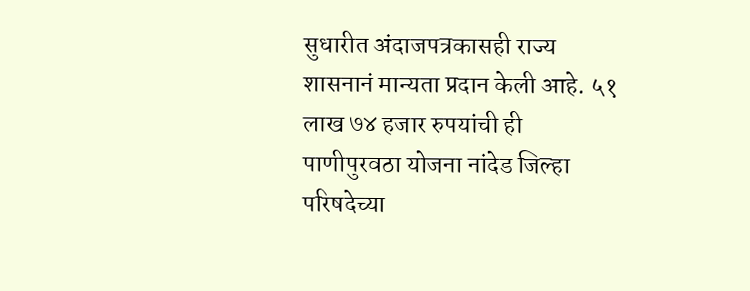सुधारीत अंदाजपत्रकासही राज्य शासनानं मान्यता प्रदान केली आहे. ५१ लाख ७४ हजार रुपयांची ही पाणीपुरवठा योजना नांदेड जिल्हा परिषदेच्या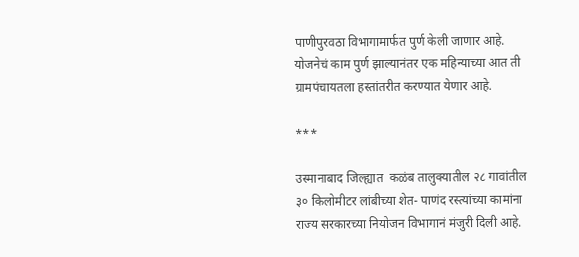पाणीपुरवठा विभागामार्फत पुर्ण केली जाणार आहे. योजनेचं काम पुर्ण झाल्यानंतर एक महिन्याच्या आत ती ग्रामपंचायतला हस्तांतरीत करण्यात येणार आहे.

***

उस्मानाबाद जिल्ह्यात  कळंब तालुक्यातील २८ गावांतील ३० किलोमीटर लांबीच्या शेत- पाणंद रस्त्यांच्या कामांना राज्य सरकारच्या नियोजन विभागानं मंजुरी दिली आहे.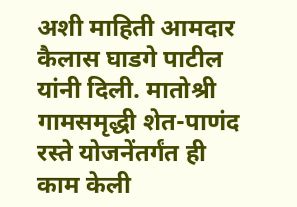अशी माहिती आमदार कैलास घाडगे पाटील यांनी दिली. मातोश्री गामसमृद्धी शेत-पाणंद रस्ते योजनेंतर्गंत ही काम केली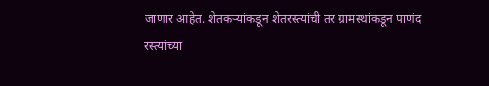जाणार आहेत. शेतकऱ्यांकडून शेतरस्त्यांची तर ग्रामस्थांकडून पाणंद रस्त्यांच्या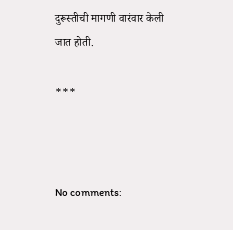दुरूस्तीची मागणी वारंवार केली जात होती.

***



No comments: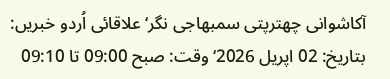آکاشوانی چھترپتی سمبھاجی نگر‘علاقائی اُردو خبریں: بتاریخ: 02 اپریل 2026‘ وقت: صبح 09:00 تا 09:10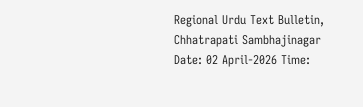Regional Urdu Text Bulletin, Chhatrapati Sambhajinagar Date: 02 April-2026 Time: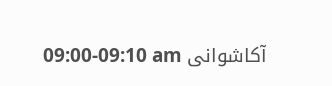09:00-09:10 am آکاشوانی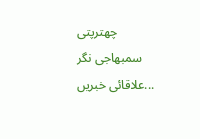چھترپتی سمبھاجی نگر علاقائی خبریں...